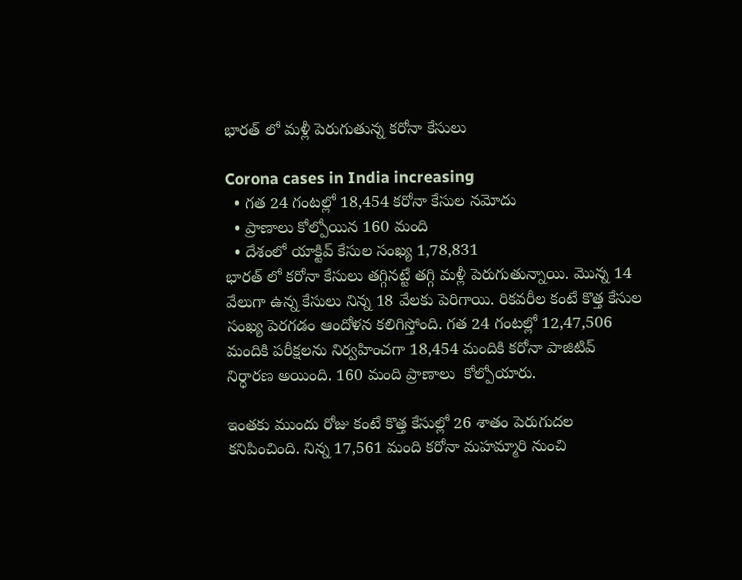భారత్ లో మళ్లీ పెరుగుతున్న కరోనా కేసులు

Corona cases in India increasing
  • గత 24 గంటల్లో 18,454 కరోనా కేసుల నమోదు
  • ప్రాణాలు కోల్పోయిన 160 మంది
  • దేశంలో యాక్టివ్ కేసుల సంఖ్య 1,78,831
భారత్ లో కరోనా కేసులు తగ్గినట్టే తగ్గి మళ్లీ పెరుగుతున్నాయి. మొన్న 14 వేలుగా ఉన్న కేసులు నిన్న 18 వేలకు పెరిగాయి. రికవరీల కంటే కొత్త కేసుల సంఖ్య పెరగడం ఆందోళన కలిగిస్తోంది. గత 24 గంటల్లో 12,47,506 మందికి పరీక్షలను నిర్వహించగా 18,454 మందికి కరోనా పాజిటివ్ నిర్ధారణ అయింది. 160 మంది ప్రాణాలు  కోల్పోయారు.

ఇంతకు ముందు రోజు కంటే కొత్త కేసుల్లో 26 శాతం పెరుగుదల కనిపించింది. నిన్న 17,561 మంది కరోనా మహమ్మారి నుంచి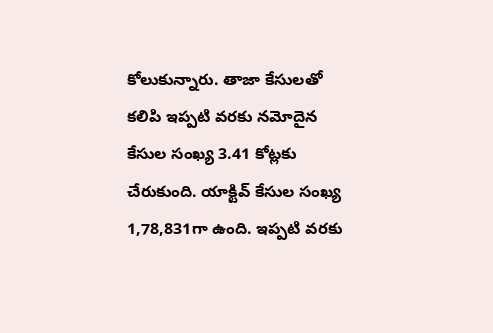కోలుకున్నారు. తాజా కేసులతో కలిపి ఇప్పటి వరకు నమోదైన కేసుల సంఖ్య 3.41 కోట్లకు చేరుకుంది. యాక్టివ్ కేసుల సంఖ్య 1,78,831గా ఉంది. ఇప్పటి వరకు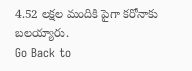4.52 లక్షల మందికి పైగా కరోనాకు బలయ్యారు.
Go Back to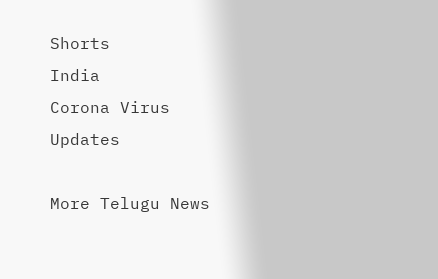Shorts
India
Corona Virus
Updates

More Telugu News